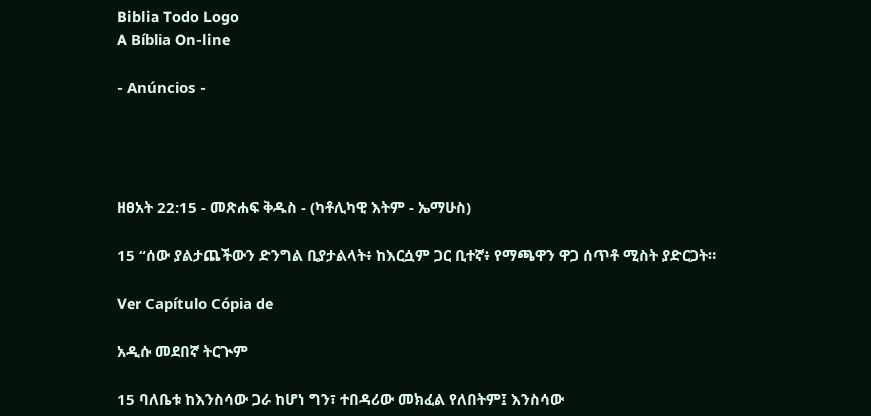Biblia Todo Logo
A Bíblia On-line

- Anúncios -




ዘፀአት 22:15 - መጽሐፍ ቅዱስ - (ካቶሊካዊ እትም - ኤማሁስ)

15 “ሰው ያልታጨችውን ድንግል ቢያታልላት፥ ከእርሷም ጋር ቢተኛ፥ የማጫዋን ዋጋ ሰጥቶ ሚስት ያድርጋት።

Ver Capítulo Cópia de

አዲሱ መደበኛ ትርጒም

15 ባለቤቱ ከእንስሳው ጋራ ከሆነ ግን፣ ተበዳሪው መክፈል የለበትም፤ እንስሳው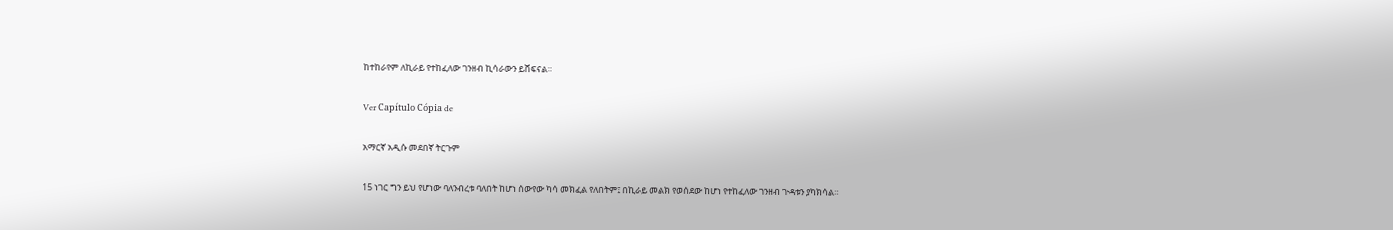ከተከራየም ለኪራይ የተከፈለው ገንዘብ ኪሳራውን ይሸፍናል።

Ver Capítulo Cópia de

አማርኛ አዲሱ መደበኛ ትርጉም

15 ነገር ግን ይህ የሆነው ባለንብረቱ ባለበት ከሆነ ሰውየው ካሳ መክፈል የለበትም፤ በኪራይ መልክ የወሰደው ከሆነ የተከፈለው ገንዘብ ጒዳቱን ያካክሳል።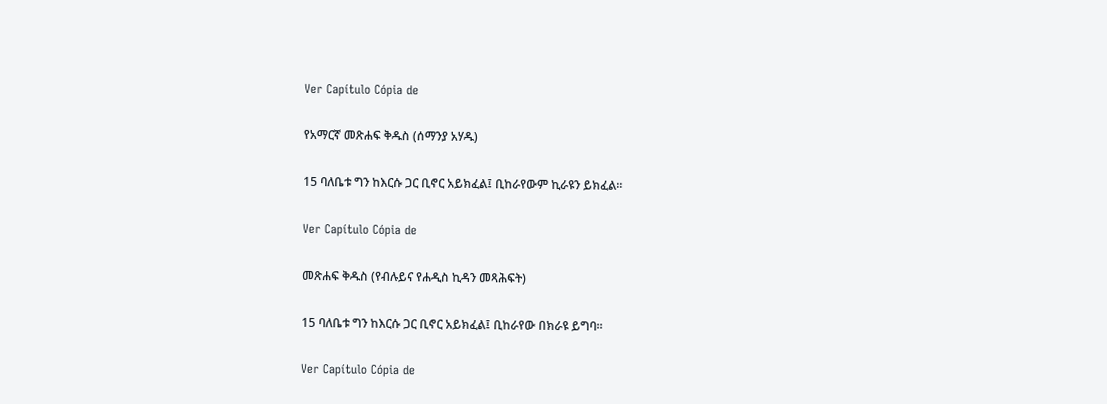Ver Capítulo Cópia de

የአማርኛ መጽሐፍ ቅዱስ (ሰማንያ አሃዱ)

15 ባለቤቱ ግን ከእርሱ ጋር ቢኖር አይክፈል፤ ቢከራየውም ኪራዩን ይክፈል።

Ver Capítulo Cópia de

መጽሐፍ ቅዱስ (የብሉይና የሐዲስ ኪዳን መጻሕፍት)

15 ባለቤቱ ግን ከእርሱ ጋር ቢኖር አይክፈል፤ ቢከራየው በክራዩ ይግባ።

Ver Capítulo Cópia de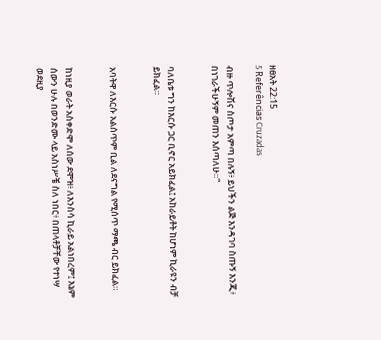ዘፀአት 22:15
5 Referências Cruzadas

ብዙ ጥሎሽና ስጦታ አምጣ በሉኝ፥ ይህችን ልጅ እንዳገባ ስጡኝ እንጂ፥ በነገራችሁኝም መጠን እሰጣለሁ።”


ባለቤቱ ግን ከእርሱ ጋር ቢኖር አይክፈል፤ አከራይቶት ከሆነም ኪራዩን ብቻ ይክፈል።


አባትዋ ለእርሱ አልሰጥም ቢል ለደናግል የሚሰጥ ማጫ ብር ይክፈል።


ከነዚያ ወራት አስቀድሞ ለሰው ደሞዝ፥ ለእንስሳ ኪራይ አልነበረም፤ እኔም ሰውን ሁሉ በወንድሙ ላይ አስነሥቼ ስለ ነበር፥ በጠላቶቻቸው የተነሣ ወደዚያ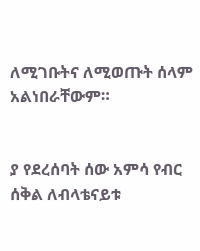ለሚገቡትና ለሚወጡት ሰላም አልነበራቸውም።


ያ የደረሰባት ሰው አምሳ የብር ሰቅል ለብላቴናይቱ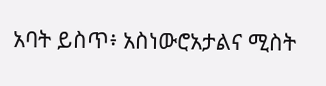አባት ይስጥ፥ አስነውሮአታልና ሚስት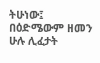ትሁነው፤ በዕድሜውም ዘመን ሁሉ ሊፈታት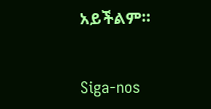አይችልም።


Siga-nos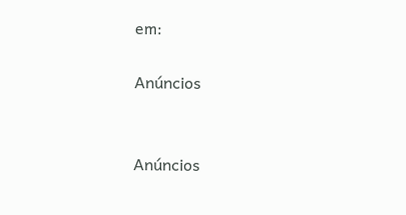em:

Anúncios


Anúncios